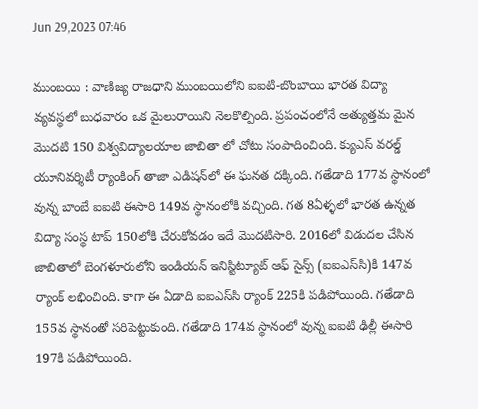Jun 29,2023 07:46

ముంబయి : వాణిజ్య రాజధాని ముంబయిలోని ఐఐటి-బొంబాయి భారత విద్యా వ్యవస్థలో బుధవారం ఒక మైలురాయిని నెలకొల్పింది. ప్రపంచంలోనే అత్యుత్తమ మైన మొదటి 150 విశ్వవిద్యాలయాల జాబితా లో చోటు సంపాదించింది. క్యుఎస్‌ వరల్డ్‌ యూనివర్శిటీ ర్యాంకింగ్‌ తాజా ఎడిషన్‌లో ఈ ఘనత దక్కింది. గతేడాది 177వ స్థానంలో వున్న బాంబే ఐఐటి ఈసారి 149వ స్థానంలోకి వచ్చింది. గత 8ఏళ్ళలో భారత ఉన్నత విద్యా సంస్థ టాప్‌ 150లోకి చేరుకోవడం ఇదే మొదటిసారి. 2016లో విడుదల చేసిన జాబితాలో బెంగళూరులోని ఇండియన్‌ ఇనిస్టిట్యూట్‌ ఆఫ్‌ సైన్స్‌ (ఐఐఎస్‌సి)కి 147వ ర్యాంక్‌ లభించింది. కాగా ఈ ఏడాది ఐఐఎస్‌సి ర్యాంక్‌ 225కి పడిపోయింది. గతేడాది 155వ స్థానంతో సరిపెట్టుకుంది. గతేడాది 174వ స్థానంలో వున్న ఐఐటి ఢిల్లీ ఈసారి 197కి పడిపోయింది.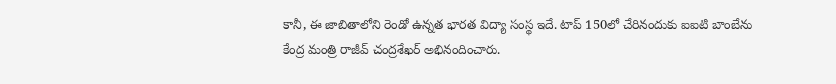కానీ, ఈ జాబితాలోని రెండో ఉన్నత భారత విద్యా సంస్థ ఇదే. టాప్‌ 150లో చేరినందుకు ఐఐటి బాంబేను కేంద్ర మంత్రి రాజీవ్‌ చంద్రశేఖర్‌ అభినందించారు.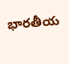భారతీయ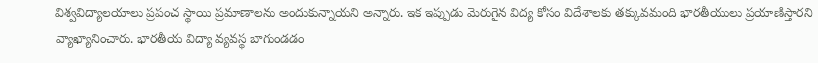విశ్వవిద్యాలయాలు ప్రపంచ స్థాయి ప్రమాణాలను అందుకున్నాయని అన్నారు. ఇక ఇప్పుడు మెరుగైన విద్య కోసం విదేశాలకు తక్కువమంది భారతీయులు ప్రయాణిస్తారని వ్యాఖ్యానించారు. భారతీయ విద్యా వ్యవస్థ బాగుండడం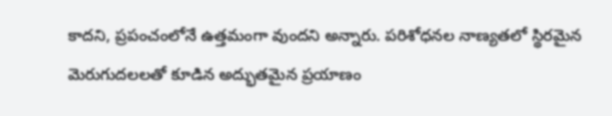కాదని, ప్రపంచంలోనే ఉత్తమంగా వుందని అన్నారు. పరిశోధనల నాణ్యతలో స్థిరమైన మెరుగుదలలతో కూడిన అద్భుతమైన ప్రయాణం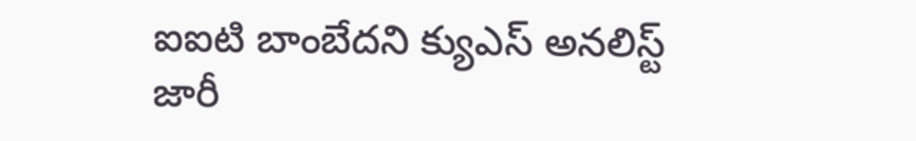ఐఐటి బాంబేదని క్యుఎస్‌ అనలిస్ట్‌ జారీ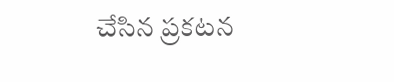చేసిన ప్రకటన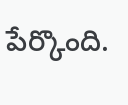పేర్కొంది.